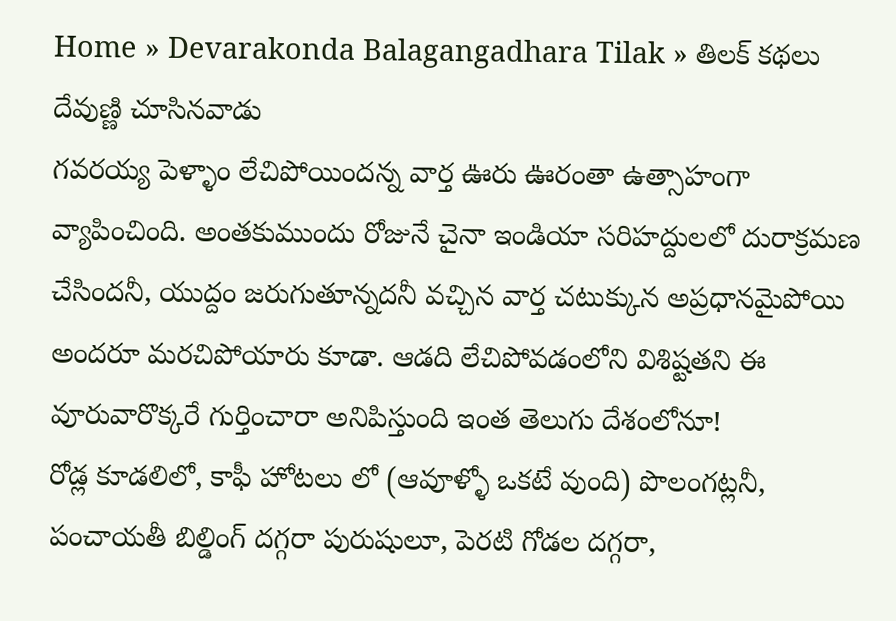Home » Devarakonda Balagangadhara Tilak » తిలక్ కథలు
దేవుణ్ణి చూసినవాడు
గవరయ్య పెళ్ళాం లేచిపోయిందన్న వార్త ఊరు ఊరంతా ఉత్సాహంగా వ్యాపించింది. అంతకుముందు రోజునే చైనా ఇండియా సరిహద్దులలో దురాక్రమణ చేసిందనీ, యుద్దం జరుగుతూన్నదనీ వచ్చిన వార్త చటుక్కున అప్రధానమైపోయి అందరూ మరచిపోయారు కూడా. ఆడది లేచిపోవడంలోని విశిష్టతని ఈ వూరువారొక్కరే గుర్తించారా అనిపిస్తుంది ఇంత తెలుగు దేశంలోనూ!
రోడ్ల కూడలిలో, కాఫీ హోటలు లో (ఆవూళ్ళో ఒకటే వుంది) పొలంగట్లనీ, పంచాయతీ బిల్డింగ్ దగ్గరా పురుషులూ, పెరటి గోడల దగ్గరా,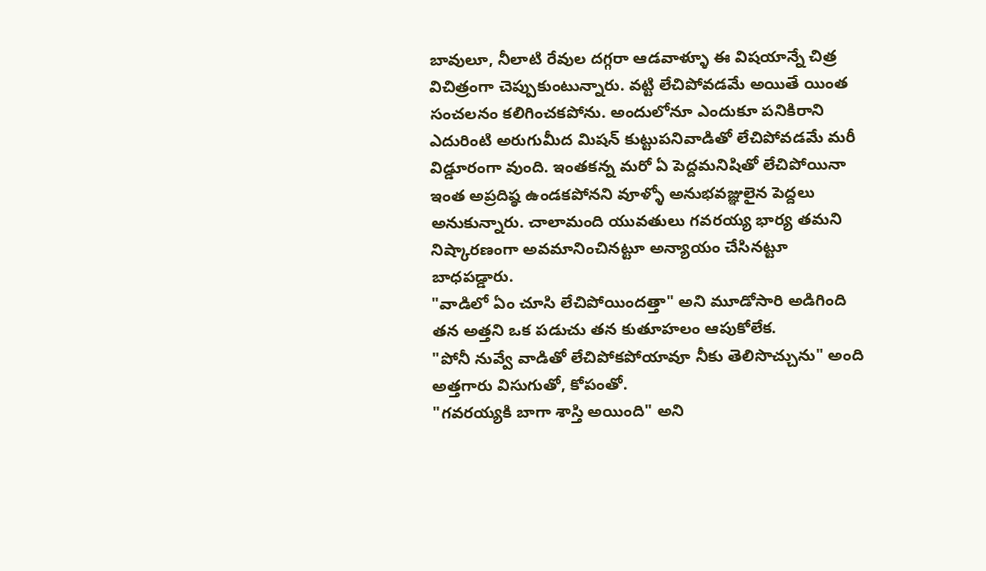బావులూ, నీలాటి రేవుల దగ్గరా ఆడవాళ్ళూ ఈ విషయాన్నే చిత్ర విచిత్రంగా చెప్పుకుంటున్నారు. వట్టి లేచిపోవడమే అయితే యింత సంచలనం కలిగించకపోను. అందులోనూ ఎందుకూ పనికిరాని ఎదురింటి అరుగుమీద మిషన్ కుట్టుపనివాడితో లేచిపోవడమే మరీ విడ్డూరంగా వుంది. ఇంతకన్న మరో ఏ పెద్దమనిషితో లేచిపోయినా ఇంత అప్రదిష్ఠ ఉండకపోనని వూళ్ళో అనుభవజ్ఞులైన పెద్దలు అనుకున్నారు. చాలామంది యువతులు గవరయ్య భార్య తమని నిష్కారణంగా అవమానించినట్టూ అన్యాయం చేసినట్టూ బాధపడ్డారు.
"వాడిలో ఏం చూసి లేచిపోయిందత్తా" అని మూడోసారి అడిగింది తన అత్తని ఒక పడుచు తన కుతూహలం ఆపుకోలేక.
"పోనీ నువ్వే వాడితో లేచిపోకపోయావూ నీకు తెలిసొచ్చును" అంది అత్తగారు విసుగుతో, కోపంతో.
"గవరయ్యకి బాగా శాస్తి అయింది" అని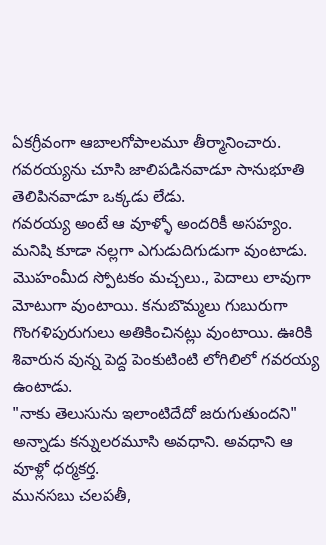ఏకగ్రీవంగా ఆబాలగోపాలమూ తీర్మానించారు. గవరయ్యను చూసి జాలిపడినవాడూ సానుభూతి తెలిపినవాడూ ఒక్కడు లేడు.
గవరయ్య అంటే ఆ వూళ్ళో అందరికీ అసహ్యం. మనిషి కూడా నల్లగా ఎగుడుదిగుడుగా వుంటాడు. మొహంమీద స్పోటకం మచ్చలు., పెదాలు లావుగా మోటుగా వుంటాయి. కనుబొమ్మలు గుబురుగా గొంగళిపురుగులు అతికించినట్లు వుంటాయి. ఊరికి శివారున వున్న పెద్ద పెంకుటింటి లోగిలిలో గవరయ్య ఉంటాడు.
"నాకు తెలుసును ఇలాంటిదేదో జరుగుతుందని" అన్నాడు కన్నులరమూసి అవధాని. అవధాని ఆ వూళ్లో ధర్మకర్త.
మునసబు చలపతీ,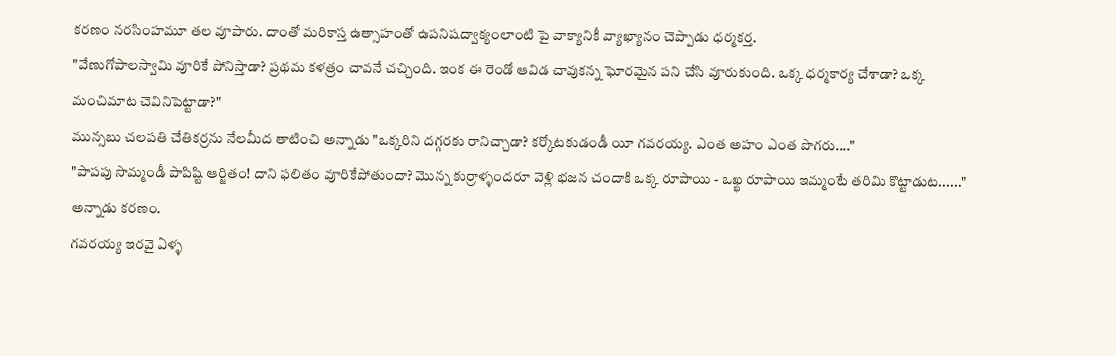కరణం నరసింహమూ తల వూపారు. దాంతో మరికాస్త ఉత్సాహంతో ఉపనిషద్వాక్యంలాంటి పై వాక్యానికీ వ్యాఖ్యానం చెప్పాడు ధర్మకర్త.
"వేణుగోపాలస్వామి వూరికే పోనిస్తాడా? ప్రథమ కళత్రం చావనే చచ్చింది. ఇంక ఈ రెండో ఆవిడ చావుకన్న ఘోరమైన పని చేసి వూరుకుంది. ఒక్క ధర్మకార్య చేశాడా? ఒక్క మంచిమాట చెవినిపెట్టాడా?"
మున్సబు చలపతి చేతికర్రను నేలమీద తాటించి అన్నాడు "ఒక్కరిని దగ్గరకు రానిచ్చాడా? కర్కోటకుడండీ యీ గవరయ్య. ఎంత అహం ఎంత పొగరు...."
"పాపపు సొమ్మండీ పాపిష్టి ఆర్జితం! దాని ఫలితం వూరికేపోతుందా? మొన్న కుర్రాళ్ళందరూ వెళ్లి భజన చందాకి ఒక్క రూపాయి - ఒఖ్ఖ రూపాయి ఇమ్మంటే తరిమి కొట్టాడుట......" అన్నాడు కరణం.
గవరయ్య ఇరవై ఏళ్ళ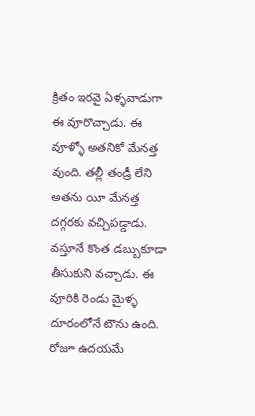క్రితం ఇరవై ఏళ్ళవాడుగా ఈ వూరొచ్చాడు. ఈ వూళ్ళో అతనికో మేనత్త వుంది. తల్లీ తండ్రీ లేని అతను యీ మేనత్త దగ్గరకు వచ్చిపడ్డాడు. వస్తూనే కొంత డబ్బుకూడా తీసుకుని వచ్చాడు. ఈ వూరికి రెండు మైళ్ళ దూరంలోనే టౌను ఉంది. రోజూ ఉదయమే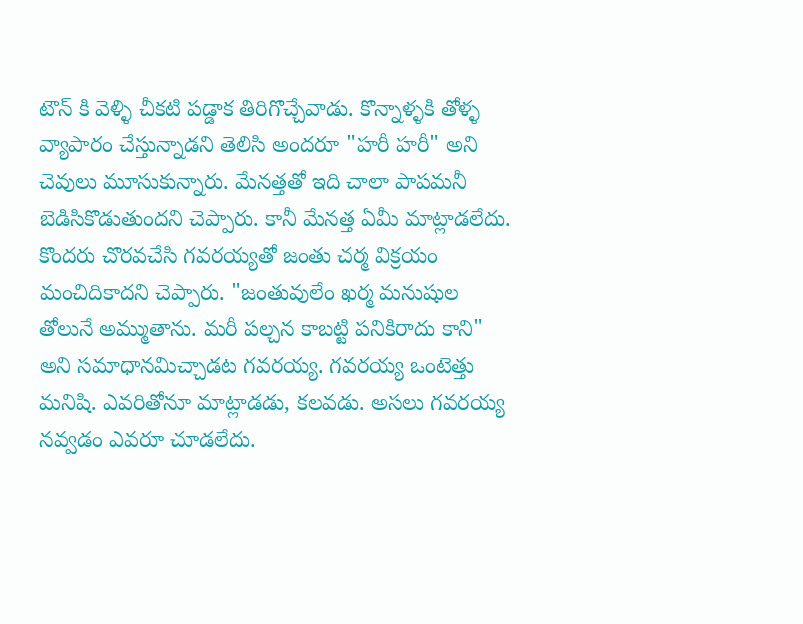టౌన్ కి వెళ్ళి చీకటి పడ్డాక తిరిగొచ్చేవాడు. కొన్నాళ్ళకి తోళ్ళ వ్యాపారం చేస్తున్నాడని తెలిసి అందరూ "హరీ హరీ" అని చెవులు మూసుకున్నారు. మేనత్తతో ఇది చాలా పాపమనీ బెడిసికొడుతుందని చెప్పారు. కానీ మేనత్త ఏమీ మాట్లాడలేదు. కొందరు చొరవచేసి గవరయ్యతో జంతు చర్మ విక్రయం మంచిదికాదని చెప్పారు. "జంతువులేం ఖర్మ మనుషుల తోలునే అమ్ముతాను. మరీ పల్చన కాబట్టి పనికిరాదు కాని" అని సమాధానమిచ్చాడట గవరయ్య. గవరయ్య ఒంటెత్తు మనిషి. ఎవరితోనూ మాట్లాడడు, కలవడు. అసలు గవరయ్య నవ్వడం ఎవరూ చూడలేదు.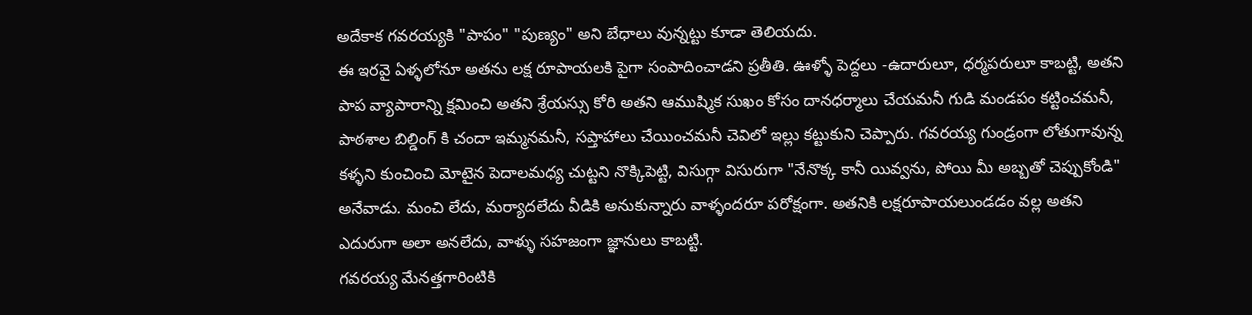అదేకాక గవరయ్యకి "పాపం" "పుణ్యం" అని బేధాలు వున్నట్టు కూడా తెలియదు.
ఈ ఇరవై ఏళ్ళలోనూ అతను లక్ష రూపాయలకి పైగా సంపాదించాడని ప్రతీతి. ఊళ్ళో పెద్దలు -ఉదారులూ, ధర్మపరులూ కాబట్టి, అతని పాప వ్యాపారాన్ని క్షమించి అతని శ్రేయస్సు కోరి అతని ఆముష్మిక సుఖం కోసం దానధర్మాలు చేయమనీ గుడి మండపం కట్టించమనీ, పాఠశాల బిల్డింగ్ కి చందా ఇమ్మనమనీ, సప్తాహాలు చేయించమనీ చెవిలో ఇల్లు కట్టుకుని చెప్పారు. గవరయ్య గుండ్రంగా లోతుగావున్న కళ్ళని కుంచించి మోటైన పెదాలమధ్య చుట్టని నొక్కిపెట్టి, విసుగ్గా విసురుగా "నేనొక్క కానీ యివ్వను, పోయి మీ అబ్బతో చెప్పుకోండి" అనేవాడు. మంచి లేదు, మర్యాదలేదు వీడికి అనుకున్నారు వాళ్ళందరూ పరోక్షంగా. అతనికి లక్షరూపాయలుండడం వల్ల అతని ఎదురుగా అలా అనలేదు, వాళ్ళు సహజంగా జ్ఞానులు కాబట్టి.
గవరయ్య మేనత్తగారింటికి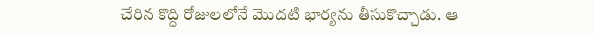చేరిన కొద్ది రోజులలోనే మొదటి భార్యను తీసుకొచ్చాడు. ఆ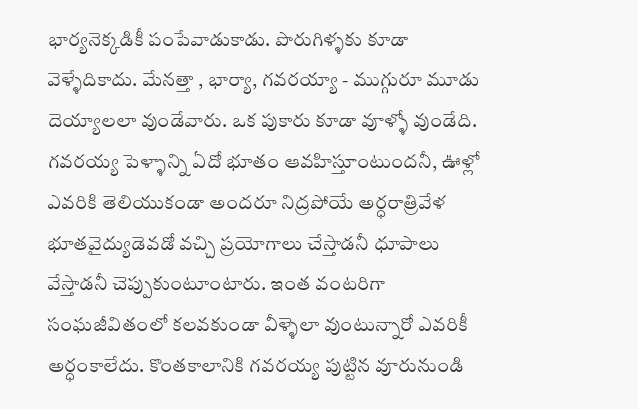భార్యనెక్కడికీ పంపేవాడుకాడు. పొరుగిళ్ళకు కూడా వెళ్ళేదికాదు. మేనత్తా , భార్యా, గవరయ్యా - ముగ్గురూ మూడు దెయ్యాలలా వుండేవారు. ఒక పుకారు కూడా వూళ్ళో వుండేది. గవరయ్య పెళ్ళాన్ని ఏదో భూతం ఆవహిస్తూంటుందనీ, ఊళ్లో ఎవరికి తెలియుకండా అందరూ నిద్రపోయే అర్ధరాత్రివేళ భూతవైద్యుడెవడో వచ్చి ప్రయోగాలు చేస్తాడనీ ధూపాలు వేస్తాడనీ చెప్పుకుంటూంటారు. ఇంత వంటరిగా సంఘజీవితంలో కలవకుండా వీళ్ళెలా వుంటున్నారో ఎవరికీ అర్ధంకాలేదు. కొంతకాలానికి గవరయ్య పుట్టిన వూరునుండి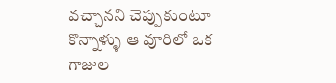వచ్చానని చెప్పుకుంటూ కొన్నాళ్ళు ఆ వూరిలో ఒక గాజుల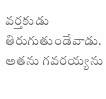వర్తకుడు తిరుగుతుండేవాడు. అతను గవరయ్యను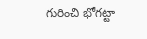గురించి భోగట్టా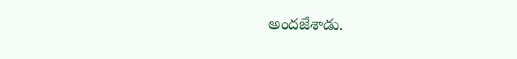అందజేశాడు.